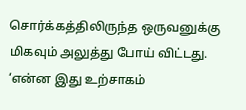சொர்க்கத்திலிருந்த ஒருவனுக்கு மிகவும் அலுத்து போய் விட்டது. ‘என்ன இது உற்சாகம்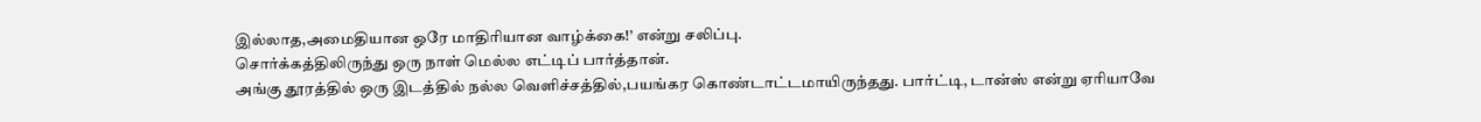இல்லாத,அமைதியான ஒரே மாதிரியான வாழ்க்கை!’ என்று சலிப்பு.
சொர்க்கத்திலிருந்து ஒரு நாள் மெல்ல எட்டிப் பார்த்தான்.
அங்கு தூரத்தில் ஒரு இடத்தில் நல்ல வெளிச்சத்தில்,பயங்கர கொண்டாட்டமாயிருந்தது. பார்ட்டி, டான்ஸ் என்று ஏரியாவே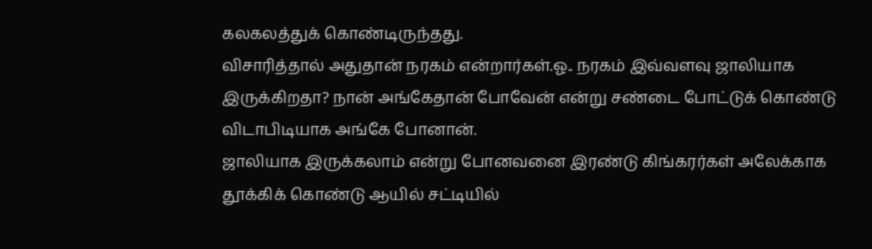கலகலத்துக் கொண்டிருந்தது.
விசாரித்தால் அதுதான் நரகம் என்றார்கள்.ஓ.. நரகம் இவ்வளவு ஜாலியாக இருக்கிறதா? நான் அங்கேதான் போவேன் என்று சண்டை போட்டுக் கொண்டு விடாபிடியாக அங்கே போனான்.
ஜாலியாக இருக்கலாம் என்று போனவனை இரண்டு கிங்கரர்கள் அலேக்காக தூக்கிக் கொண்டு ஆயில் சட்டியில்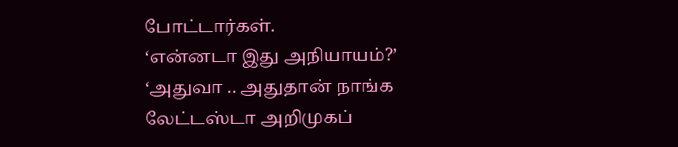போட்டார்கள்.
‘என்னடா இது அநியாயம்?’
‘அதுவா .. அதுதான் நாங்க லேட்டஸ்டா அறிமுகப்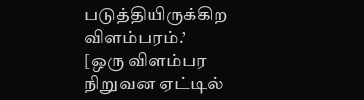படுத்தியிருக்கிற விளம்பரம்.’
[ஒரு விளம்பர நிறுவன ஏட்டில்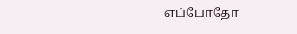எப்போதோ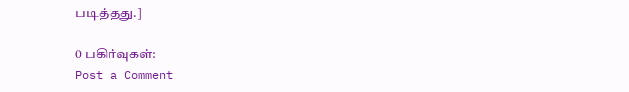படித்தது.]

0 பகிர்வுகள்:
Post a Comment